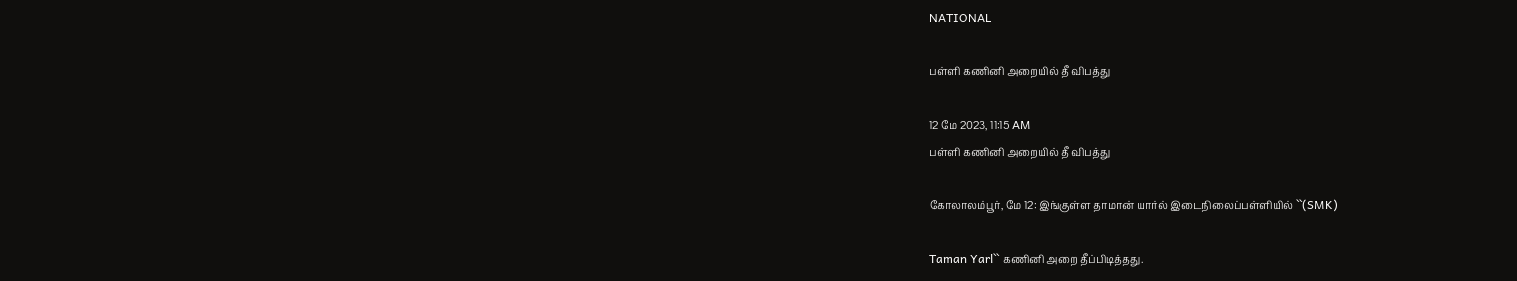NATIONAL

பள்ளி கணினி அறையில் தீ விபத்து

12 மே 2023, 11:15 AM
பள்ளி கணினி அறையில் தீ விபத்து

கோலாலம்பூர், மே 12: இங்குள்ள தாமான் யார்ல் இடைநிலைப்பள்ளியில் ``(SMK)

Taman Yarl`` கணினி அறை தீப்பிடித்தது.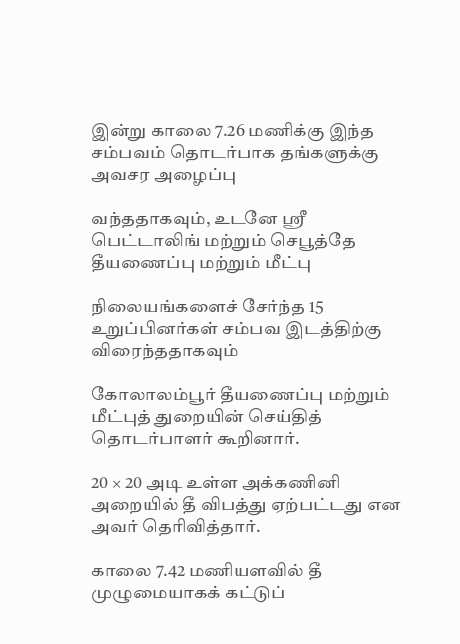இன்று காலை 7.26 மணிக்கு இந்த சம்பவம் தொடர்பாக தங்களுக்கு அவசர அழைப்பு

வந்ததாகவும், உடனே ஸ்ரீ பெட்டாலிங் மற்றும் செபூத்தே தீயணைப்பு மற்றும் மீட்பு

நிலையங்களைச் சேர்ந்த 15 உறுப்பினர்கள் சம்பவ இடத்திற்கு விரைந்ததாகவும்

கோலாலம்பூர் தீயணைப்பு மற்றும் மீட்புத் துறையின் செய்தித் தொடர்பாளர் கூறினார்.

20 × 20 அடி உள்ள அக்கணினி அறையில் தீ விபத்து ஏற்பட்டது என அவர் தெரிவித்தார்.

காலை 7.42 மணியளவில் தீ முழுமையாகக் கட்டுப்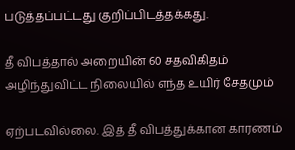படுத்தப்பட்டது குறிப்பிடத்தக்கது.

தீ விபத்தால் அறையின் 60 சதவிகிதம் அழிந்துவிட்ட நிலையில் எந்த உயிர் சேதமும்

ஏற்படவில்லை. இத் தீ விபத்துக்கான காரணம்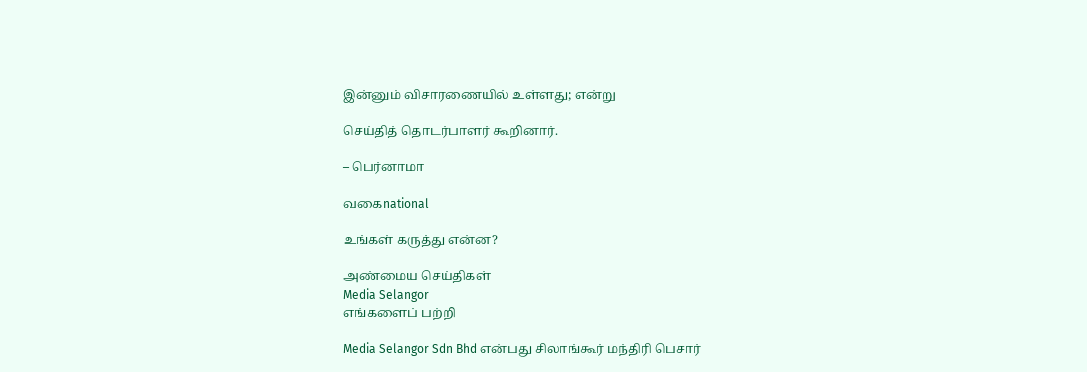இன்னும் விசாரணையில் உள்ளது; என்று

செய்தித் தொடர்பாளர் கூறினார்.

– பெர்னாமா

வகைnational

உங்கள் கருத்து என்ன?

அண்மைய செய்திகள்
Media Selangor
எங்களைப் பற்றி

Media Selangor Sdn Bhd என்பது சிலாங்கூர் மந்திரி பெசார்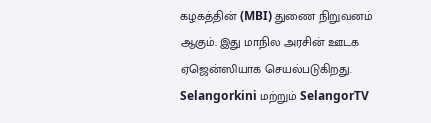கழகத்தின் (MBI) துணை நிறுவனம் ஆகும். இது மாநில அரசின் ஊடக ஏஜென்ஸியாக செயல்படுகிறது. Selangorkini மற்றும் SelangorTV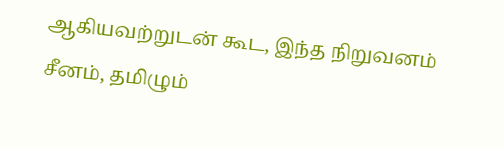ஆகியவற்றுடன் கூட, இந்த நிறுவனம் சீனம், தமிழும்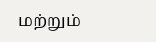மற்றும்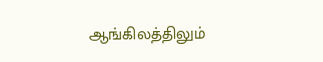ஆங்கிலத்திலும்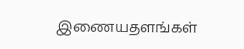இணையதளங்கள்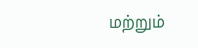மற்றும்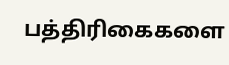பத்திரிகைகளை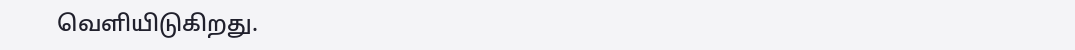வெளியிடுகிறது.